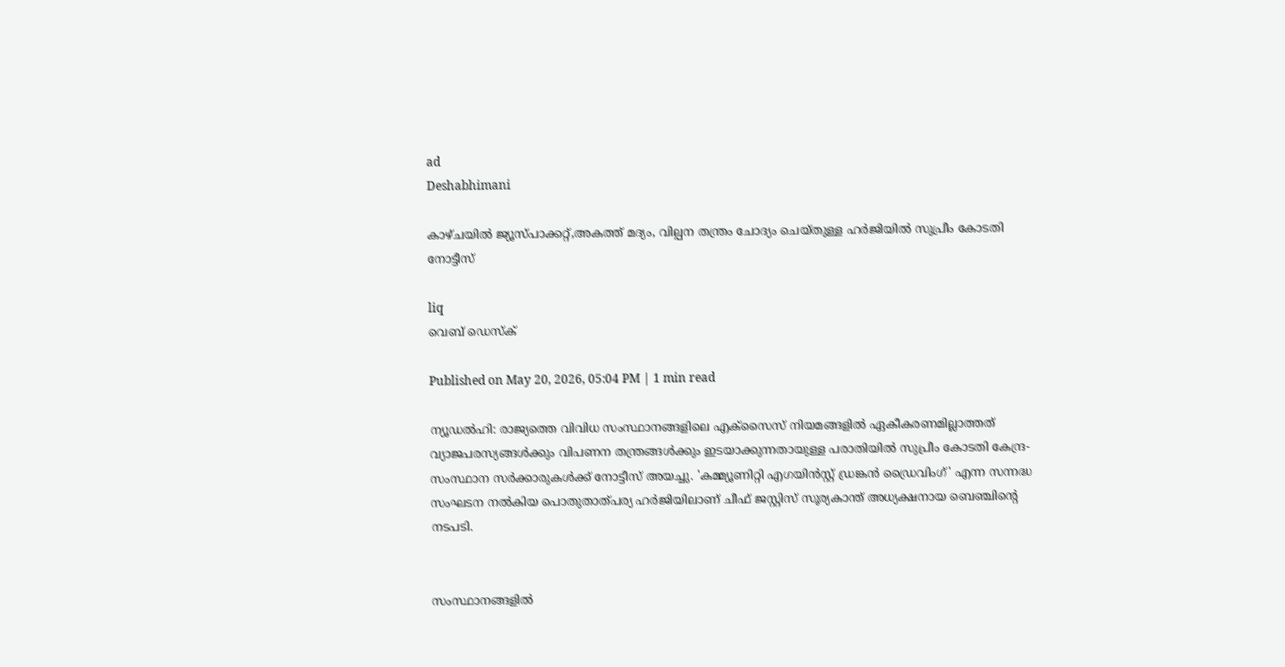ad
Deshabhimani

കാഴ്ചയിൽ ജ്യൂസ്പാക്കറ്റ്,അകത്ത് മദ്യം, വില്പന തന്ത്രം ചോദ്യം ചെയ്തുള്ള ഹര്‍ജിയിൽ സുപ്രീം കോടതി നോട്ടീസ്

liq
വെബ് ഡെസ്ക്

Published on May 20, 2026, 05:04 PM | 1 min read

ന്യൂഡൽഹി: രാജ്യത്തെ വിവിധ സംസ്ഥാനങ്ങളിലെ എക്സൈസ് നിയമങ്ങളിൽ ഏകീകരണമില്ലാത്തത് വ്യാജപരസ്യങ്ങൾക്കും വിപണന തന്ത്രങ്ങൾക്കും ഇടയാക്കുന്നതായുള്ള പരാതിയിൽ സുപ്രീം കോടതി കേന്ദ്ര-സംസ്ഥാന സർക്കാരുകൾക്ക് നോട്ടീസ് അയച്ചു. 'കമ്മ്യൂണിറ്റി എഗയിൻസ്റ്റ് ഡ്രങ്കൻ ഡ്രൈവിംഗ്' എന്ന സന്നദ്ധ സംഘടന നൽകിയ പൊതുതാത്പര്യ ഹർജിയിലാണ് ചീഫ് ജസ്റ്റിസ് സൂര്യകാന്ത് അധ്യക്ഷനായ ബെഞ്ചിന്റെ നടപടി.


സംസ്ഥാനങ്ങളിൽ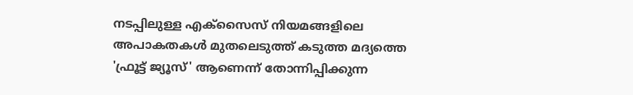നടപ്പിലുള്ള എക്സൈസ് നിയമങ്ങളിലെ അപാകതകൾ മുതലെടുത്ത് കടുത്ത മദ്യത്തെ 'ഫ്രൂട്ട് ജ്യൂസ്' ആണെന്ന് തോന്നിപ്പിക്കുന്ന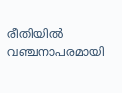രീതിയിൽ വഞ്ചനാപരമായി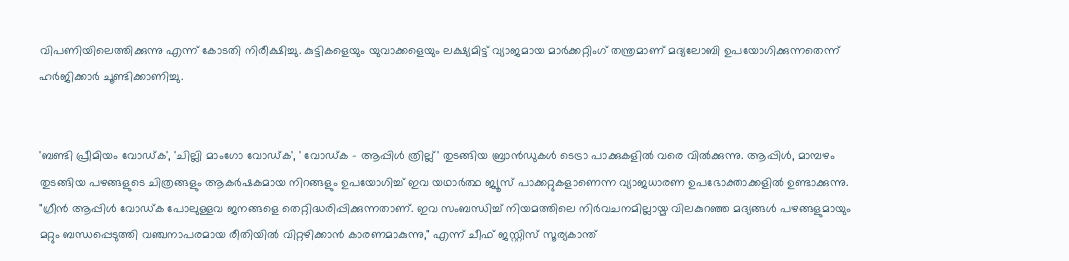വിപണിയിലെത്തിക്കുന്നു എന്ന് കോടതി നിരീക്ഷിച്ചു. കുട്ടികളെയും യുവാക്കളെയും ലക്ഷ്യമിട്ട് വ്യാജമായ മാർക്കറ്റിംഗ് തന്ത്രമാണ് മദ്യലോബി ഉപയോഗിക്കുന്നതെന്ന് ഹർജിക്കാർ ചൂണ്ടിക്കാണിച്ചു.


'ബണ്ടി പ്രീമിയം വോഡ്ക', 'ചില്ലി മാംഗോ വോഡ്ക', ' വോഡ്ക - ആപ്പിൾ ത്രില്ല്' തുടങ്ങിയ ബ്രാൻഡുകൾ ടെട്രാ പാക്കുകളിൽ വരെ വിൽക്കുന്നു. ആപ്പിൾ, മാമ്പഴം തുടങ്ങിയ പഴങ്ങളുടെ ചിത്രങ്ങളും ആകർഷകമായ നിറങ്ങളും ഉപയോഗിച്ച് ഇവ യഥാർത്ഥ ജ്യൂസ് പാക്കറ്റുകളാണെന്ന വ്യാജധാരണ ഉപഭോക്താക്കളിൽ ഉണ്ടാക്കുന്നു. "ഗ്രീൻ ആപ്പിൾ വോഡ്ക പോലുള്ളവ ജനങ്ങളെ തെറ്റിദ്ധരിപ്പിക്കുന്നതാണ്. ഇവ സംബന്ധിച്ച് നിയമത്തിലെ നിർവചനമില്ലായ്മ വിലകുറഞ്ഞ മദ്യങ്ങൾ പഴങ്ങളുമായും മറ്റും ബന്ധപ്പെടുത്തി വഞ്ചനാപരമായ രീതിയിൽ വിറ്റഴിക്കാൻ കാരണമാകുന്നു," എന്ന് ചീഫ് ജസ്റ്റിസ് സൂര്യകാന്ത്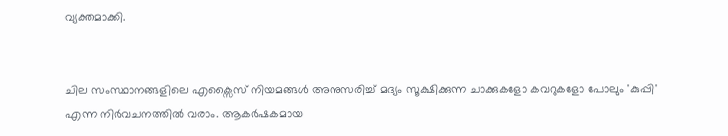വ്യക്തമാക്കി.


ചില സംസ്ഥാനങ്ങളിലെ എക്സൈസ് നിയമങ്ങൾ അനുസരിച്ച് മദ്യം സൂക്ഷിക്കുന്ന ചാക്കുകളോ കവറുകളോ പോലും 'കുപ്പി' എന്ന നിർവചനത്തിൽ വരാം. ആകർഷകമായ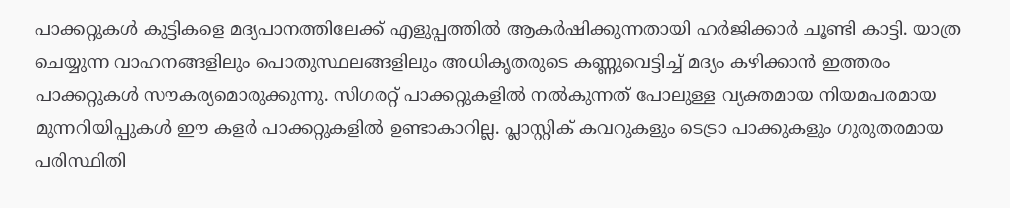പാക്കറ്റുകൾ കുട്ടികളെ മദ്യപാനത്തിലേക്ക് എളുപ്പത്തിൽ ആകർഷിക്കുന്നതായി ഹര്‍ജിക്കാര്‍ ചൂണ്ടി കാട്ടി. യാത്ര ചെയ്യുന്ന വാഹനങ്ങളിലും പൊതുസ്ഥലങ്ങളിലും അധികൃതരുടെ കണ്ണുവെട്ടിച്ച് മദ്യം കഴിക്കാൻ ഇത്തരം പാക്കറ്റുകൾ സൗകര്യമൊരുക്കുന്നു. സിഗരറ്റ് പാക്കറ്റുകളിൽ നൽകുന്നത് പോലുള്ള വ്യക്തമായ നിയമപരമായ മുന്നറിയിപ്പുകൾ ഈ കളർ പാക്കറ്റുകളിൽ ഉണ്ടാകാറില്ല. പ്ലാസ്റ്റിക് കവറുകളും ടെട്രാ പാക്കുകളും ഗുരുതരമായ പരിസ്ഥിതി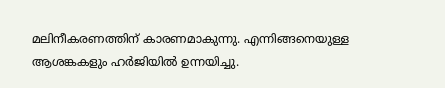മലിനീകരണത്തിന് കാരണമാകുന്നു. എന്നിങ്ങനെയുള്ള ആശങ്കകളും ഹര്‍ജിയിൽ ഉന്നയിച്ചു.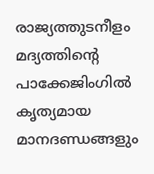രാജ്യത്തുടനീളം മദ്യത്തിന്റെ പാക്കേജിംഗിൽ കൃത്യമായ മാനദണ്ഡങ്ങളും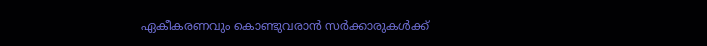ഏകീകരണവും കൊണ്ടുവരാൻ സർക്കാരുകൾക്ക്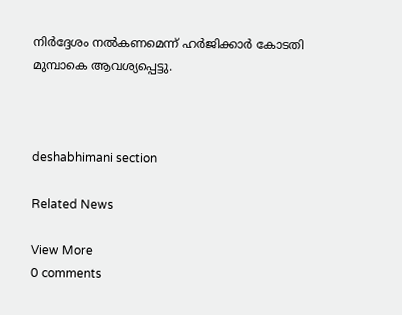നിർദ്ദേശം നൽകണമെന്ന് ഹർജിക്കാർ കോടതി മുമ്പാകെ ആവശ്യപ്പെട്ടു.



deshabhimani section

Related News

View More
0 comments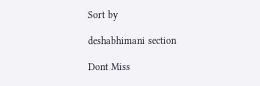Sort by

deshabhimani section

Dont Miss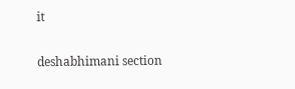it

deshabhimani section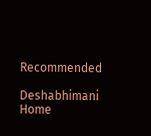Recommended

Deshabhimani
Home